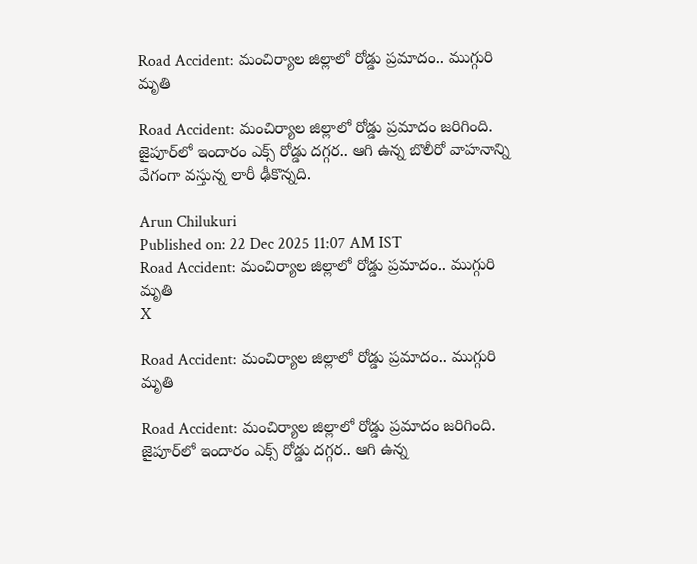Road Accident: మంచిర్యాల జిల్లాలో రోడ్డు ప్రమాదం.. ముగ్గురి మృతి

Road Accident: మంచిర్యాల జిల్లాలో రోడ్డు ప్రమాదం జరిగింది. జైపూర్‌లో ఇందారం ఎక్స్ రోడ్డు దగ్గర.. ఆగి ఉన్న బొలీరో వాహనాన్ని వేగంగా వస్తున్న లారీ ఢీకొన్నది.

Arun Chilukuri
Published on: 22 Dec 2025 11:07 AM IST
Road Accident: మంచిర్యాల జిల్లాలో రోడ్డు ప్రమాదం.. ముగ్గురి మృతి
X

Road Accident: మంచిర్యాల జిల్లాలో రోడ్డు ప్రమాదం.. ముగ్గురి మృతి

Road Accident: మంచిర్యాల జిల్లాలో రోడ్డు ప్రమాదం జరిగింది. జైపూర్‌లో ఇందారం ఎక్స్ రోడ్డు దగ్గర.. ఆగి ఉన్న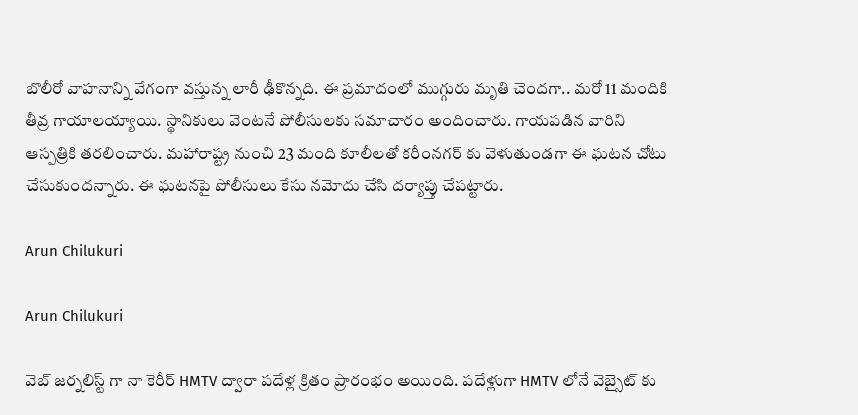బొలీరో వాహనాన్ని వేగంగా వస్తున్న లారీ ఢీకొన్నది. ఈ ప్రమాదంలో ముగ్గురు మృతి చెందగా.. మరో 11 మందికి తీవ్ర గాయాలయ్యాయి. స్థానికులు వెంటనే పోలీసులకు సమాచారం అందించారు. గాయపడిన వారిని ఆస్పత్రికి తరలించారు. మహారాష్ట్ర నుంచి 23 మంది కూలీలతో కరీంనగర్ కు వెళుతుండగా ఈ ఘటన చోటు చేసుకుందన్నారు. ఈ ఘటనపై పోలీసులు కేసు నమోదు చేసి దర్యాప్తు చేపట్టారు.

Arun Chilukuri

Arun Chilukuri

వెబ్ జర్నలిస్ట్ గా నా కెరీర్ HMTV ద్వారా పదేళ్ల క్రితం ప్రారంభం అయింది. పదేళ్లుగా HMTV లోనే వెబ్సైట్ కు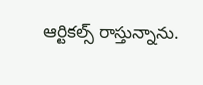ఆర్టికల్స్ రాస్తున్నాను.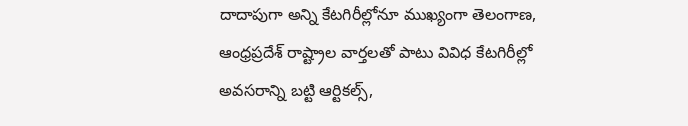దాదాపుగా అన్ని కేటగిరీల్లోనూ ముఖ్యంగా తెలంగాణ, ఆంధ్రప్రదేశ్ రాష్ట్రాల వార్తలతో పాటు వివిధ కేటగిరీల్లో అవసరాన్ని బట్టి ఆర్టికల్స్,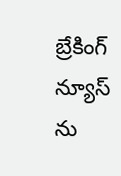బ్రేకింగ్ న్యూస్ ను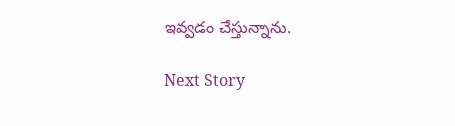ఇవ్వడం చేస్తున్నాను.

Next Story